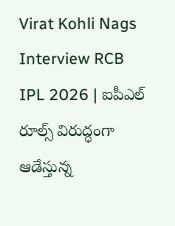Virat Kohli Nags Interview RCB IPL 2026 | ఐపీఎల్ రూల్స్ విరుద్ధంగా ఆడేస్తున్న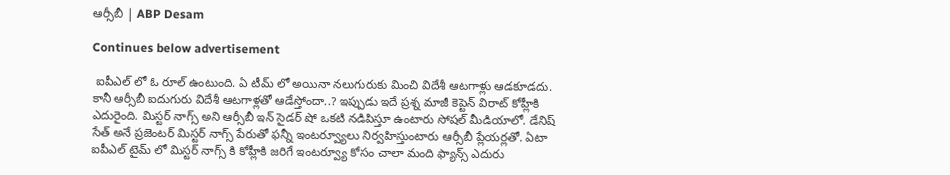ఆర్సీబీ | ABP Desam

Continues below advertisement

 ఐపీఎల్ లో ఓ రూల్ ఉంటుంది. ఏ టీమ్ లో అయినా నలుగురుకు మించి విదేశీ ఆటగాళ్లు ఆడకూడదు. కానీ ఆర్సీబీ ఐదుగురు విదేశీ ఆటగాళ్లతో ఆడేస్తోందా..? ఇప్పుడు ఇదే ప్రశ్న మాజీ కెప్టెన్ విరాట్ కోహ్లీకి ఎదురైంది. మిస్టర్ నాగ్స్ అని ఆర్సీబీ ఇన్ సైడర్ షో ఒకటి నడిపిస్తూ ఉంటారు సోషల్ మీడియాలో. డేనిష్ సేత్ అనే ప్రజెంటర్ మిస్టర్ నాగ్స్ పేరుతో ఫన్నీ ఇంటర్వ్యూలు నిర్వహిస్తుంటారు ఆర్సీబీ ప్లేయర్లతో. ఏటా ఐపీఎల్ టైమ్ లో మిస్టర్ నాగ్స్ కి కోహ్లీకి జరిగే ఇంటర్వ్యూ కోసం చాలా మంది ఫ్యాన్స్ ఎదురు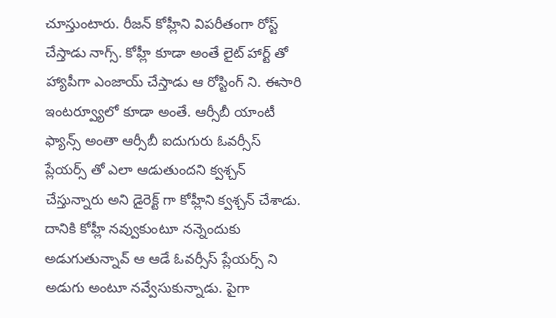చూస్తుంటారు. రీజన్ కోహ్లీని విపరీతంగా రోస్ట్ చేస్తాడు నాగ్స్. కోహ్లీ కూడా అంతే లైట్ హార్ట్ తో హ్యాపీగా ఎంజాయ్ చేస్తాడు ఆ రోస్టింగ్ ని. ఈసారి ఇంటర్వ్యూలో కూడా అంతే. ఆర్సీబీ యాంటీ ఫ్యాన్స్ అంతా ఆర్సీబీ ఐదుగురు ఓవర్సీస్ ప్లేయర్స్ తో ఎలా ఆడుతుందని క్వశ్చన్ చేస్తున్నారు అని డైరెక్ట్ గా కోహ్లీని క్వశ్చన్ చేశాడు. దానికి కోహ్లీ నవ్వుకుంటూ నన్నెందుకు అడుగుతున్నావ్ ఆ ఆడే ఓవర్సీస్ ప్లేయర్స్ ని అడుగు అంటూ నవ్వేసుకున్నాడు. పైగా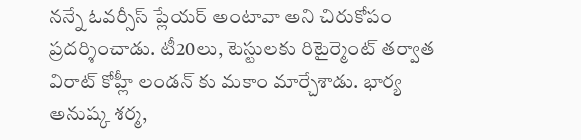నన్నే ఓవర్సీస్ ప్లేయర్ అంటావా అని చిరుకోపం ప్రదర్శించాడు. టీ20లు, టెస్టులకు రిటైర్మెంట్ తర్వాత విరాట్ కోహ్లీ లండన్ కు మకాం మార్చేశాడు. భార్య అనుష్క శర్మ,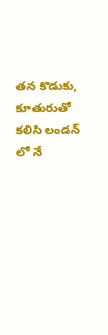తన కొడుకు, కూతురుతో కలిసి లండన్ లో నే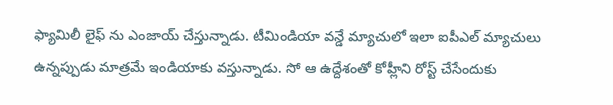ఫ్యామిలీ లైఫ్ ను ఎంజాయ్ చేస్తున్నాడు. టీమిండియా వన్డే మ్యాచులో ఇలా ఐపీఎల్ మ్యాచులు ఉన్నప్పుడు మాత్రమే ఇండియాకు వస్తున్నాడు. సో ఆ ఉద్దేశంతో కోహ్లీని రోస్ట్ చేసేందుకు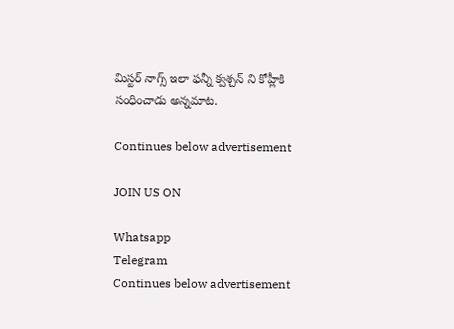మిస్టర్ నాగ్స్ ఇలా ఫన్నీ క్వశ్చన్ ని కోహ్లీకి సంధించాడు అన్నమాట.

Continues below advertisement

JOIN US ON

Whatsapp
Telegram
Continues below advertisement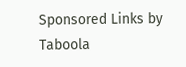Sponsored Links by Taboola